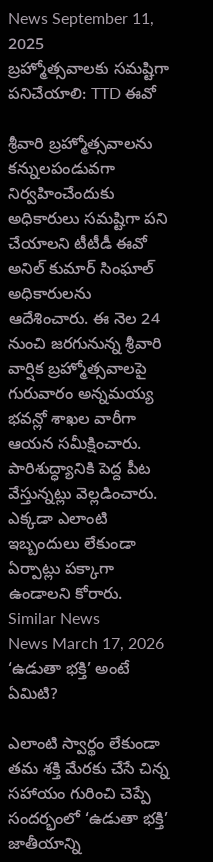News September 11, 2025
బ్రహ్మోత్సవాలకు సమష్టిగా పనిచేయాలి: TTD ఈవో

శ్రీవారి బ్రహ్మోత్సవాలను కన్నులపండువగా నిర్వహించేందుకు అధికారులు సమష్టిగా పని చేయాలని టీటీడీ ఈవో అనిల్ కుమార్ సింఘాల్ అధికారులను ఆదేశించారు. ఈ నెల 24 నుంచి జరగునున్న శ్రీవారి వార్షిక బ్రహ్మోత్సవాలపై గురువారం అన్నమయ్య భవన్లో శాఖల వారీగా ఆయన సమీక్షించారు. పారిశుద్ధ్యానికి పెద్ద పీట వేస్తున్నట్లు వెల్లడించారు. ఎక్కడా ఎలాంటి ఇబ్బందులు లేకుండా ఏర్పాట్లు పక్కాగా ఉండాలని కోరారు.
Similar News
News March 17, 2026
‘ఉడుతా భక్తి’ అంటే ఏమిటి?

ఎలాంటి స్వార్థం లేకుండా తమ శక్తి మేరకు చేసే చిన్న సహాయం గురించి చెప్పే సందర్భంలో ‘ఉడుతా భక్తి’ జాతీయాన్ని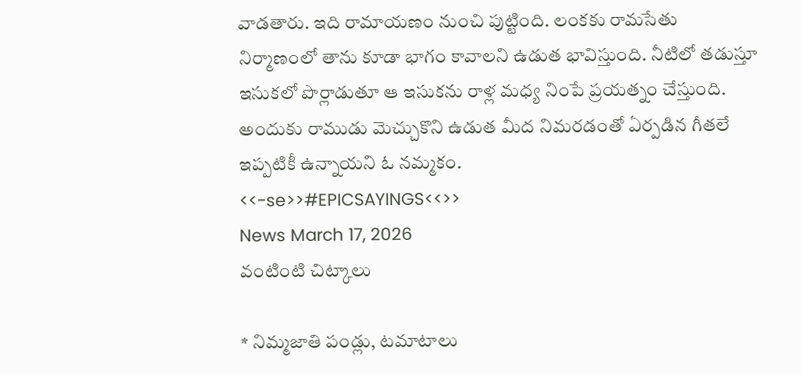వాడతారు. ఇది రామాయణం నుంచి పుట్టింది. లంకకు రామసేతు నిర్మాణంలో తాను కూడా భాగం కావాలని ఉడుత భావిస్తుంది. నీటిలో తడుస్తూ ఇసుకలో పొర్లాడుతూ ఆ ఇసుకను రాళ్ల మధ్య నింపే ప్రయత్నం చేస్తుంది. అందుకు రాముడు మెచ్చుకొని ఉడుత మీద నిమరడంతో ఏర్పడిన గీతలే ఇప్పటికీ ఉన్నాయని ఓ నమ్మకం.
<<-se>>#EPICSAYINGS<<>>
News March 17, 2026
వంటింటి చిట్కాలు

* నిమ్మజాతి పండ్లు, టమాటాలు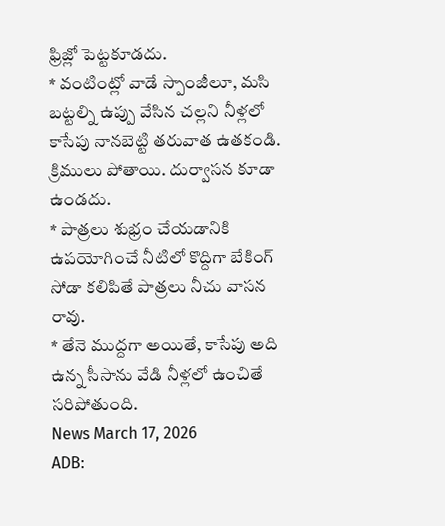ఫ్రిజ్లో పెట్టకూడదు.
* వంటింట్లో వాడే స్పాంజీలూ, మసి బట్టల్ని ఉప్పు వేసిన చల్లని నీళ్లలో కాసేపు నానబెట్టి తరువాత ఉతకండి. క్రిములు పోతాయి. దుర్వాసన కూడా ఉండదు.
* పాత్రలు శుభ్రం చేయడానికి ఉపయోగించే నీటిలో కొద్దిగా బేకింగ్ సోడా కలిపితే పాత్రలు నీచు వాసన రావు.
* తేనె ముద్దగా అయితే, కాసేపు అది ఉన్న సీసాను వేడి నీళ్లలో ఉంచితే సరిపోతుంది.
News March 17, 2026
ADB: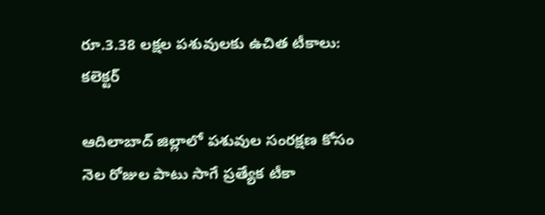రూ.3.38 లక్షల పశువులకు ఉచిత టీకాలు: కలెక్టర్

ఆదిలాబాద్ జిల్లాలో పశువుల సంరక్షణ కోసం నెల రోజుల పాటు సాగే ప్రత్యేక టీకా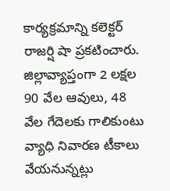కార్యక్రమాన్ని కలెక్టర్ రాజర్షి షా ప్రకటించారు. జిల్లావ్యాప్తంగా 2 లక్షల 90 వేల ఆవులు, 48 వేల గేదెలకు గాలికుంటు వ్యాధి నివారణ టీకాలు వేయనున్నట్లు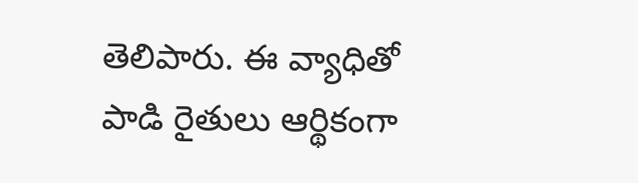తెలిపారు. ఈ వ్యాధితో పాడి రైతులు ఆర్థికంగా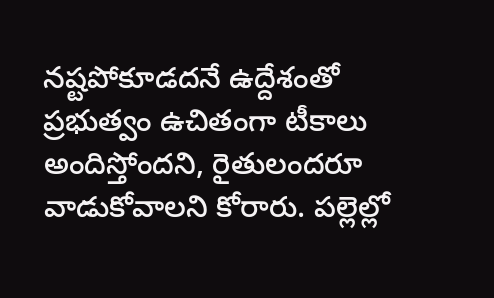నష్టపోకూడదనే ఉద్దేశంతో ప్రభుత్వం ఉచితంగా టీకాలు అందిస్తోందని, రైతులందరూ వాడుకోవాలని కోరారు. పల్లెల్లో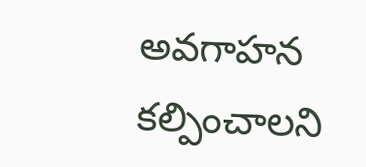అవగాహన కల్పించాలని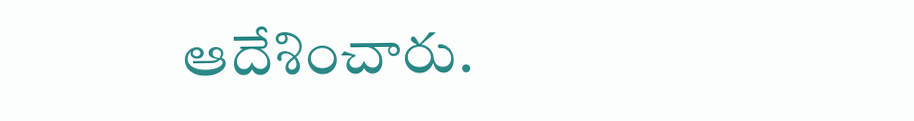ఆదేశించారు.